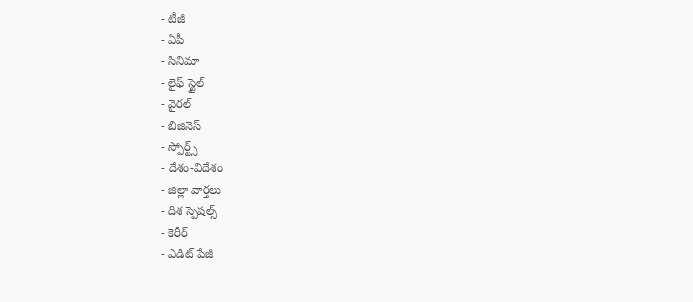- టీజీ
- ఏపీ
- సినిమా
- లైఫ్ స్టైల్
- వైరల్
- బిజినెస్
- స్పోర్ట్స్
- దేశం-విదేశం
- జిల్లా వార్తలు
- దిశ స్పెషల్స్
- కెరీర్
- ఎడిట్ పేజీ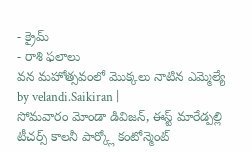- క్రైమ్
- రాశి ఫలాలు
వన మహోత్సవంలో మొక్కలు నాటిన ఎమ్మెల్యే
by velandi.Saikiran |
సోమవారం మోండా డివిజన్, ఈస్ట్ మారేడ్పల్లి టీచర్స్ కాలనీ పార్క్లో కంటోన్మెంట్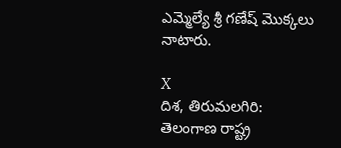ఎమ్మెల్యే శ్రీ గణేష్ మొక్కలు నాటారు.

X
దిశ, తిరుమలగిరి: తెలంగాణ రాష్ట్ర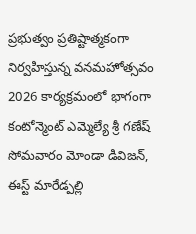ప్రభుత్వం ప్రతిష్టాత్మకంగా నిర్వహిస్తున్న వనమహోత్సవం 2026 కార్యక్రమంలో భాగంగా కంటోన్మెంట్ ఎమ్మెల్యే శ్రీ గణేష్ సోమవారం మోండా డివిజన్, ఈస్ట్ మారేడ్పల్లి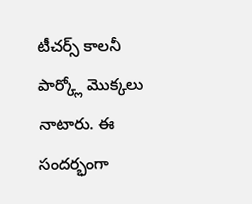టీచర్స్ కాలనీ పార్క్లో మొక్కలు నాటారు. ఈ సందర్భంగా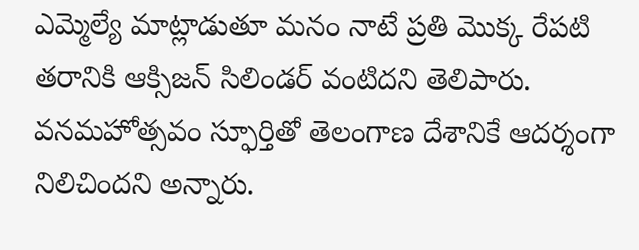ఎమ్మెల్యే మాట్లాడుతూ మనం నాటే ప్రతి మొక్క రేపటి తరానికి ఆక్సిజన్ సిలిండర్ వంటిదని తెలిపారు. వనమహోత్సవం స్ఫూర్తితో తెలంగాణ దేశానికే ఆదర్శంగా నిలిచిందని అన్నారు.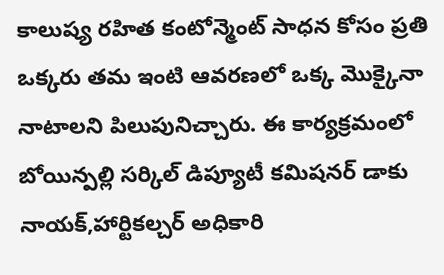కాలుష్య రహిత కంటోన్మెంట్ సాధన కోసం ప్రతి ఒక్కరు తమ ఇంటి ఆవరణలో ఒక్క మొక్కైనా నాటాలని పిలుపునిచ్చారు. ఈ కార్యక్రమంలో బోయిన్పల్లి సర్కిల్ డిప్యూటీ కమిషనర్ డాకు నాయక్,హార్టికల్చర్ అధికారి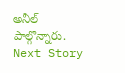అనీల్ పాల్గొన్నారు.
Next Story